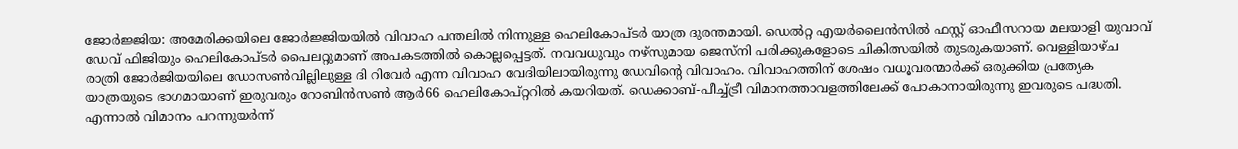ജോർജ്ജിയ: അമേരിക്കയിലെ ജോർജ്ജിയയിൽ വിവാഹ പന്തലിൽ നിന്നുള്ള ഹെലികോപ്ടർ യാത്ര ദുരന്തമായി. ഡെൽറ്റ എയർലൈൻസിൽ ഫസ്റ്റ് ഓഫീസറായ മലയാളി യുവാവ് ഡേവ് ഫിജിയും ഹെലികോപ്ടർ പൈലറ്റുമാണ് അപകടത്തിൽ കൊല്ലപ്പെട്ടത്. നവവധുവും നഴ്സുമായ ജെസ്നി പരിക്കുകളോടെ ചികിത്സയിൽ തുടരുകയാണ്. വെള്ളിയാഴ്ച രാത്രി ജോർജിയയിലെ ഡോസൺവില്ലിലുള്ള ദി റിവേർ എന്ന വിവാഹ വേദിയിലായിരുന്നു ഡേവിന്റെ വിവാഹം. വിവാഹത്തിന് ശേഷം വധൂവരന്മാർക്ക് ഒരുക്കിയ പ്രത്യേക യാത്രയുടെ ഭാഗമായാണ് ഇരുവരും റോബിൻസൺ ആർ66 ഹെലികോപ്റ്ററിൽ കയറിയത്. ഡെക്കാബ്-പീച്ച്ട്രീ വിമാനത്താവളത്തിലേക്ക് പോകാനായിരുന്നു ഇവരുടെ പദ്ധതി. എന്നാൽ വിമാനം പറന്നുയർന്ന്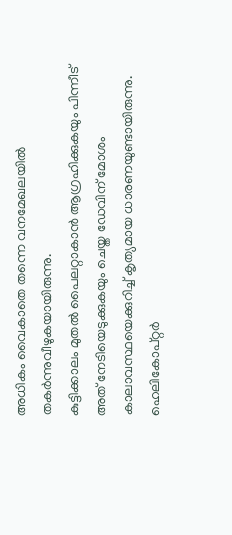അധികം വൈകാതെ തന്നെ വനമേഖലയിൽ തകർന്നുവീഴുകയായിരുന്നു.
കുട്ടിക്കാലം മുതൽ പൈലറ്റാകാൻ ആഗ്രഹിക്കുകയും പിന്നീട് അത് നേടിയെടുക്കുകയും ചെയ്ത ഡേവിന് മോശം കാലാവസ്ഥയെക്കുറിച്ച് കൃത്യമായ ധാരണയുണ്ടായിരുന്നു. ഹെലികോപ്റ്റർ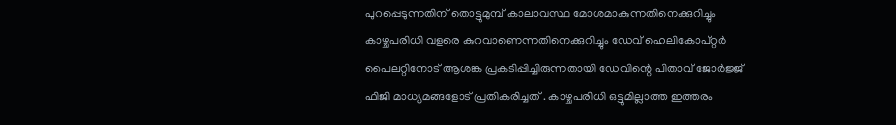പുറപ്പെടുന്നതിന് തൊട്ടുമുമ്പ് കാലാവസ്ഥ മോശമാകുന്നതിനെക്കുറിച്ചും കാഴ്ചപരിധി വളരെ കുറവാണെന്നതിനെക്കുറിച്ചും ഡേവ് ഹെലികോപ്റ്റർ പൈലറ്റിനോട് ആശങ്ക പ്രകടിപ്പിച്ചിരുന്നതായി ഡേവിന്റെ പിതാവ് ജോർജ്ജ് ഫിജി മാധ്യമങ്ങളോട് പ്രതികരിച്ചത് . കാഴ്ചപരിധി ഒട്ടുമില്ലാത്ത ഇത്തരം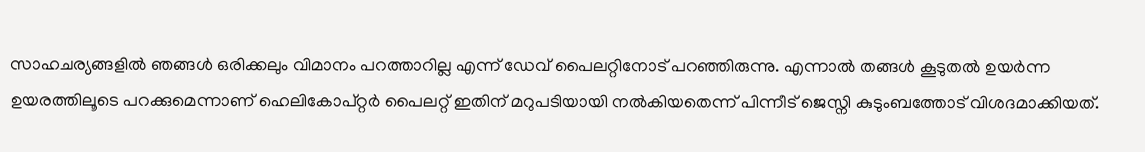സാഹചര്യങ്ങളിൽ ഞങ്ങൾ ഒരിക്കലും വിമാനം പറത്താറില്ല എന്ന് ഡേവ് പൈലറ്റിനോട് പറഞ്ഞിരുന്നു. എന്നാൽ തങ്ങൾ കൂടുതൽ ഉയർന്ന ഉയരത്തിലൂടെ പറക്കുമെന്നാണ് ഹെലികോപ്റ്റർ പൈലറ്റ് ഇതിന് മറുപടിയായി നൽകിയതെന്ന് പിന്നീട് ജെസ്നി കുടുംബത്തോട് വിശദമാക്കിയത്.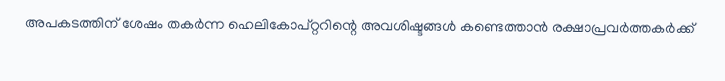അപകടത്തിന് ശേഷം തകർന്ന ഹെലികോപ്റ്ററിന്റെ അവശിഷ്ടങ്ങൾ കണ്ടെത്താൻ രക്ഷാപ്രവർത്തകർക്ക്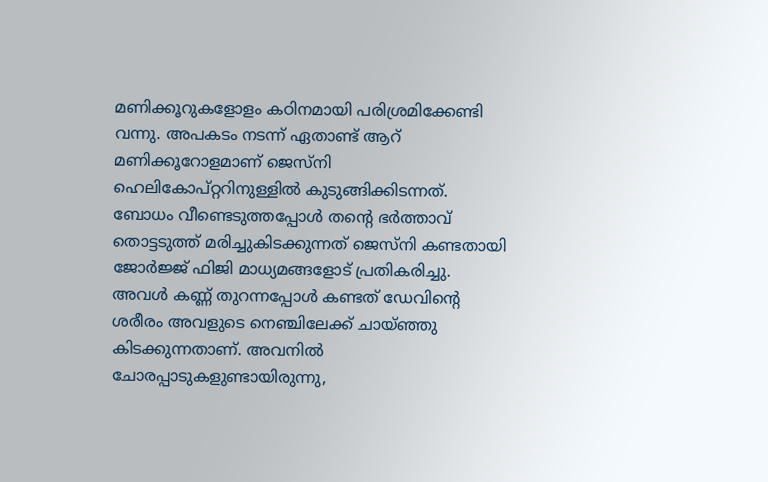മണിക്കൂറുകളോളം കഠിനമായി പരിശ്രമിക്കേണ്ടി വന്നു. അപകടം നടന്ന് ഏതാണ്ട് ആറ് മണിക്കൂറോളമാണ് ജെസ്നി ഹെലികോപ്റ്ററിനുള്ളിൽ കുടുങ്ങിക്കിടന്നത്. ബോധം വീണ്ടെടുത്തപ്പോൾ തന്റെ ഭർത്താവ് തൊട്ടടുത്ത് മരിച്ചുകിടക്കുന്നത് ജെസ്നി കണ്ടതായി ജോർജ്ജ് ഫിജി മാധ്യമങ്ങളോട് പ്രതികരിച്ചു. അവൾ കണ്ണ് തുറന്നപ്പോൾ കണ്ടത് ഡേവിന്റെ ശരീരം അവളുടെ നെഞ്ചിലേക്ക് ചായ്ഞ്ഞു കിടക്കുന്നതാണ്. അവനിൽ ചോരപ്പാടുകളുണ്ടായിരുന്നു,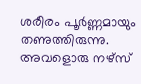ശരീരം പൂർണ്ണമായും തണുത്തിരുന്നു. അവളൊരു നഴ്സ്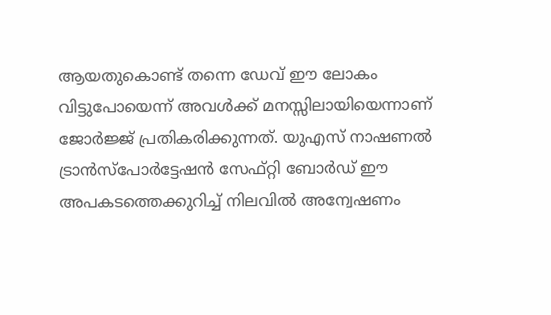ആയതുകൊണ്ട് തന്നെ ഡേവ് ഈ ലോകം വിട്ടുപോയെന്ന് അവൾക്ക് മനസ്സിലായിയെന്നാണ് ജോർജ്ജ് പ്രതികരിക്കുന്നത്. യുഎസ് നാഷണൽ ട്രാൻസ്പോർട്ടേഷൻ സേഫ്റ്റി ബോർഡ് ഈ അപകടത്തെക്കുറിച്ച് നിലവിൽ അന്വേഷണം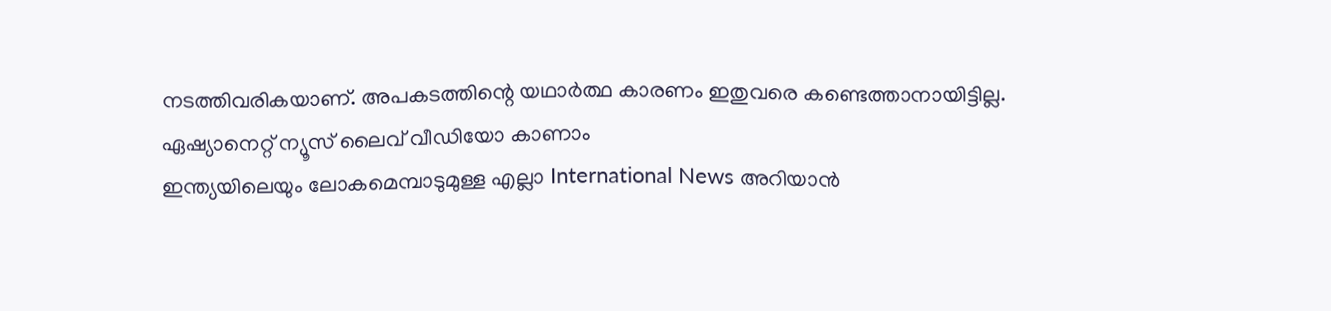നടത്തിവരികയാണ്. അപകടത്തിന്റെ യഥാർത്ഥ കാരണം ഇതുവരെ കണ്ടെത്താനായിട്ടില്ല.
ഏഷ്യാനെറ്റ് ന്യൂസ് ലൈവ് വീഡിയോ കാണാം
ഇന്ത്യയിലെയും ലോകമെമ്പാടുമുള്ള എല്ലാ International News അറിയാൻ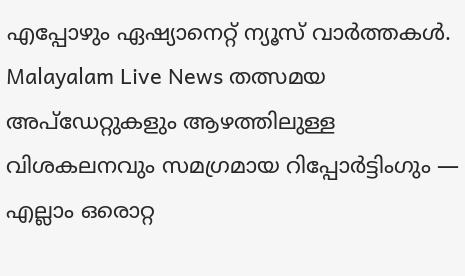എപ്പോഴും ഏഷ്യാനെറ്റ് ന്യൂസ് വാർത്തകൾ. Malayalam Live News തത്സമയ അപ്ഡേറ്റുകളും ആഴത്തിലുള്ള വിശകലനവും സമഗ്രമായ റിപ്പോർട്ടിംഗും — എല്ലാം ഒരൊറ്റ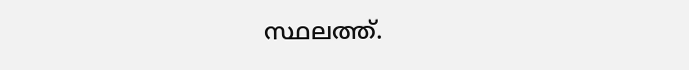സ്ഥലത്ത്.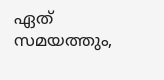ഏത് സമയത്തും,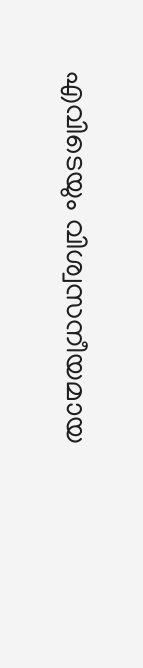എവിടെയും വിശ്വസനീയമായ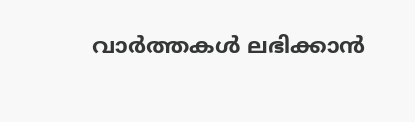വാർത്തകൾ ലഭിക്കാൻ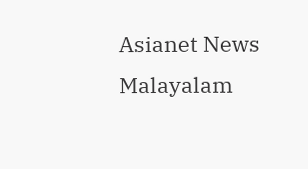Asianet News Malayalam